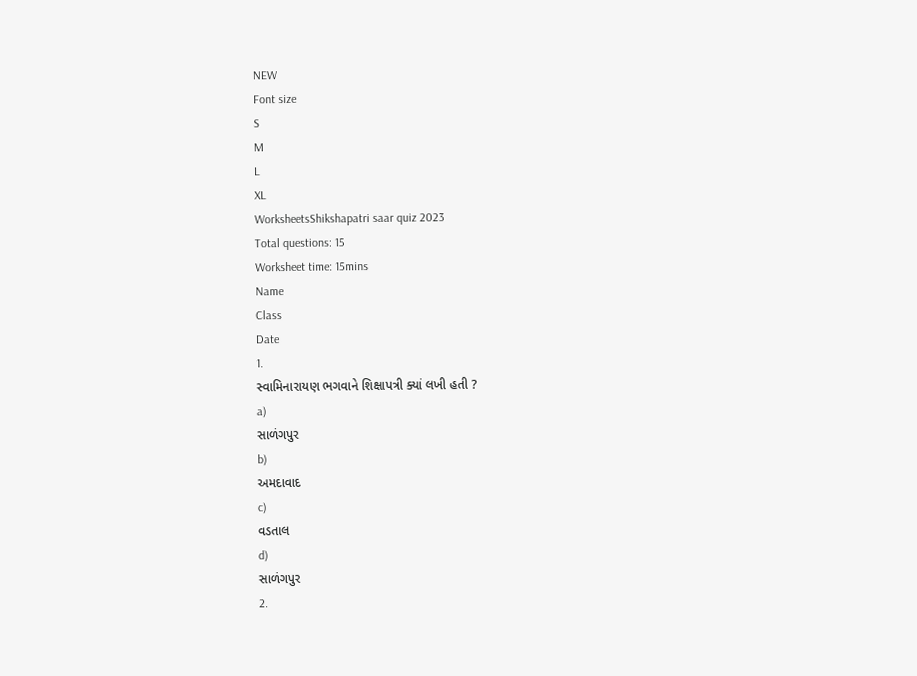NEW
Font size
S
M
L
XL
WorksheetsShikshapatri saar quiz 2023
Total questions: 15
Worksheet time: 15mins
Name
Class
Date
1.
સ્વામિનારાયણ ભગવાને શિક્ષાપત્રી ક્યાં લખી હતી ?
a)
સાળંગપુર
b)
અમદાવાદ
c)
વડતાલ
d)
સાળંગપુર
2.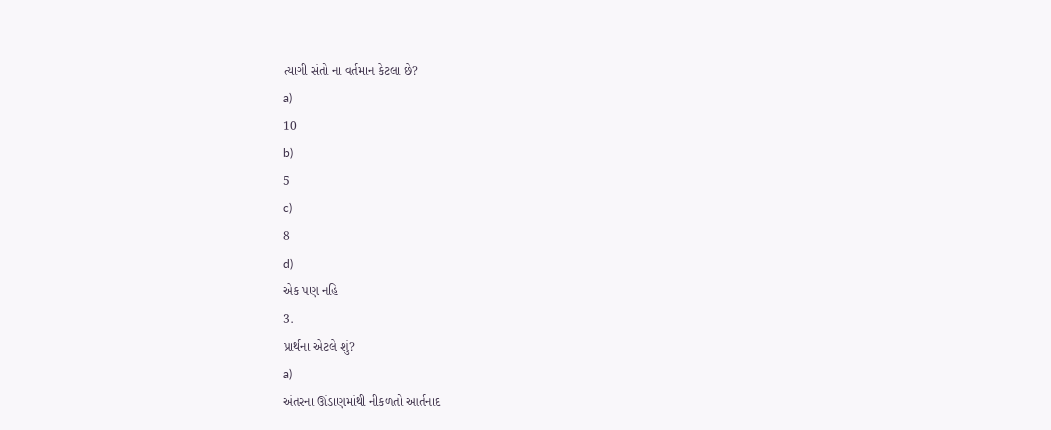ત્યાગી સંતો ના વર્તમાન કેટલા છે?
a)
10
b)
5
c)
8
d)
એક પણ નહિ
3.
પ્રાર્થના એટલે શું?
a)
અંતરના ઊંડાણમાંથી નીકળતો આર્તનાદ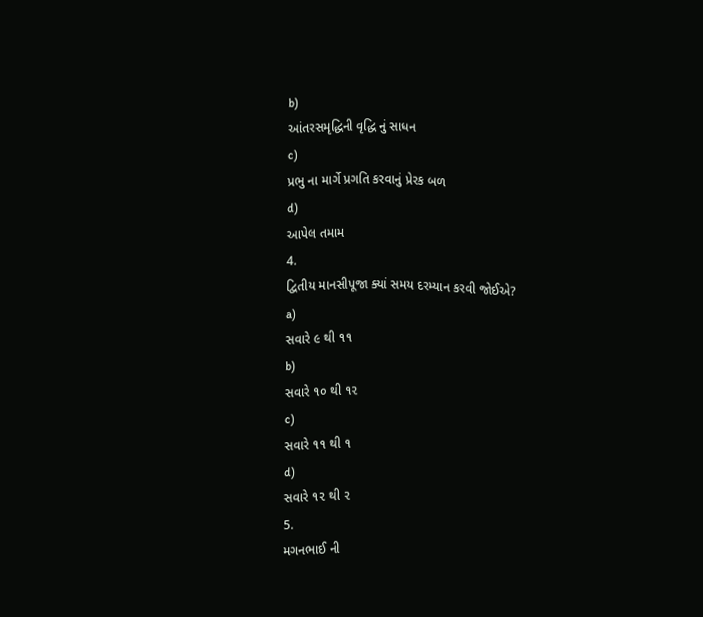b)
આંતરસમૃદ્ધિની વૃદ્ધિ નું સાધન
c)
પ્રભુ ના માર્ગે પ્રગતિ કરવાનું પ્રેરક બળ
d)
આપેલ તમામ
4.
દ્વિતીય માનસીપૂજા ક્યાં સમય દરમ્યાન કરવી જોઈએ?
a)
સવારે ૯ થી ૧૧
b)
સવારે ૧૦ થી ૧૨
c)
સવારે ૧૧ થી ૧
d)
સવારે ૧૨ થી ૨
5.
મગનભાઈ ની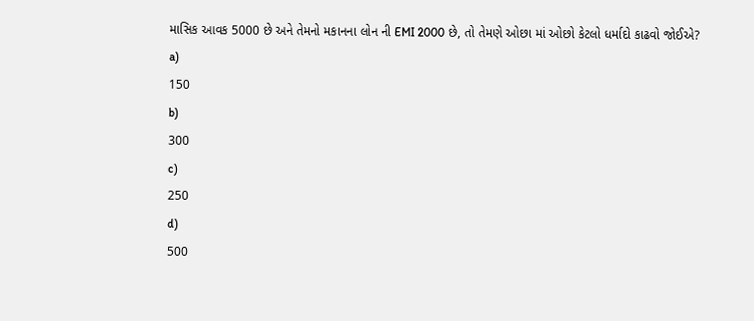માસિક આવક 5000 છે અને તેમનો મકાનના લોન ની EMI 2000 છે, તો તેમણે ઓછા માં ઓછો કેટલો ધર્માદો કાઢવો જોઈએ?
a)
150
b)
300
c)
250
d)
500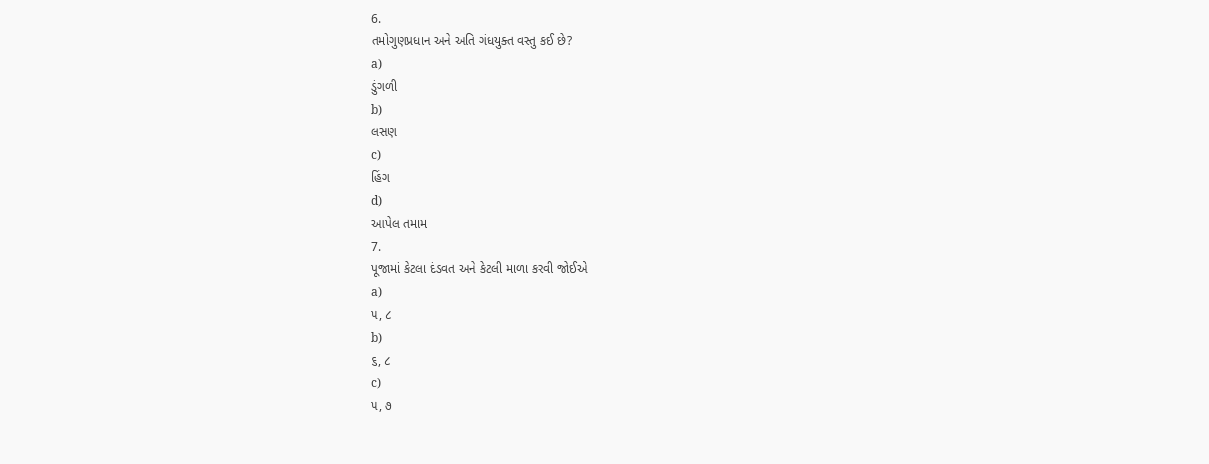6.
તમોગુણપ્રધાન અને અતિ ગંધયુક્ત વસ્તુ કઈ છે?
a)
ડુંગળી
b)
લસણ
c)
હિંગ
d)
આપેલ તમામ
7.
પૂજામાં કેટલા દંડવત અને કેટલી માળા કરવી જોઈએ
a)
૫, ૮
b)
૬, ૮
c)
૫, ૭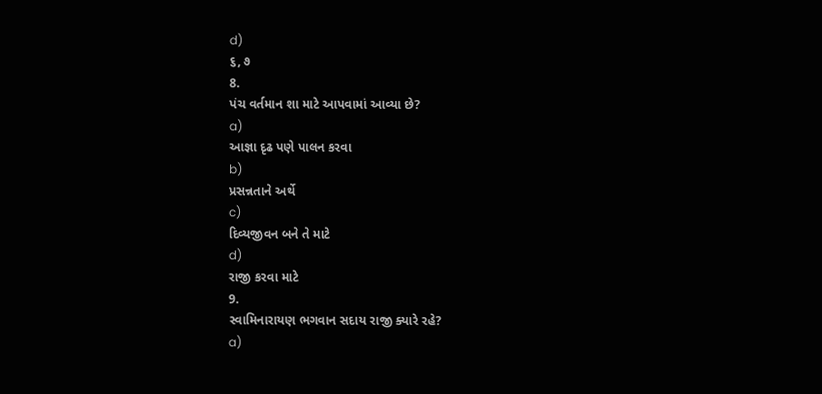d)
૬, ૭
8.
પંચ વર્તમાન શા માટે આપવામાં આવ્યા છે?
a)
આજ્ઞા દૃઢ પણે પાલન કરવા
b)
પ્રસન્નતાને અર્થે
c)
દિવ્યજીવન બને તે માટે
d)
રાજી કરવા માટે
9.
સ્વામિનારાયણ ભગવાન સદાય રાજી ક્યારે રહે?
a)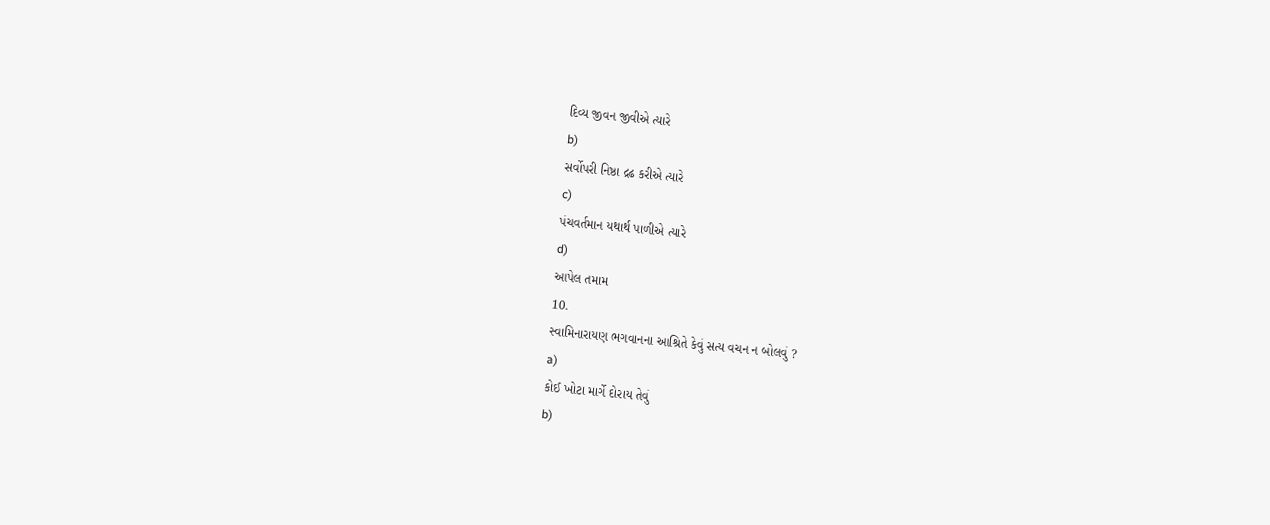દિવ્ય જીવન જીવીએ ત્યારે
b)
સર્વોપરી નિષ્ઠા દ્રઢ કરીએ ત્યારે
c)
પંચવર્તમાન યથાર્થ પાળીએ ત્યારે
d)
આપેલ તમામ
10.
સ્વામિનારાયણ ભગવાનના આશ્રિતે કેવું સત્ય વચન ન બોલવું ?
a)
કોઈ ખોટા માર્ગે દોરાય તેવું
b)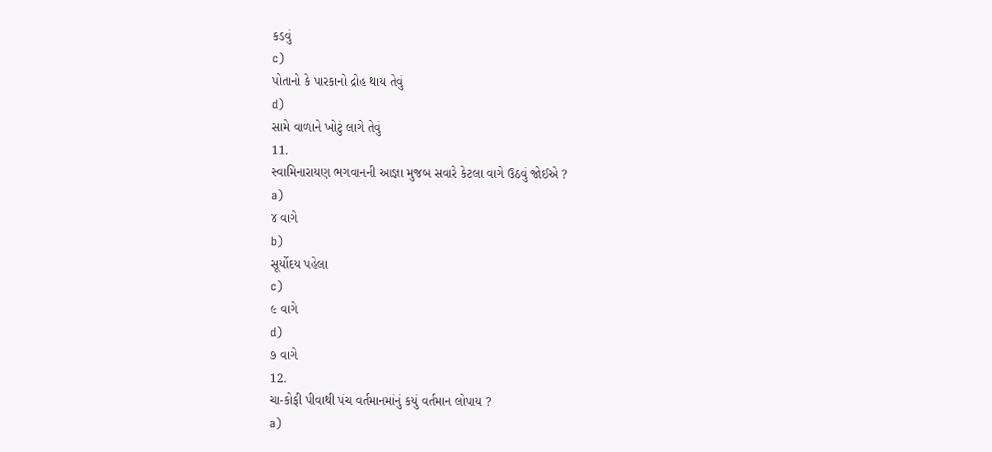કડવું
c)
પોતાનો કે પારકાનો દ્રોહ થાય તેવું
d)
સામે વાળાને ખોટું લાગે તેવું
11.
સ્વામિનારાયણ ભગવાનની આજ્ઞા મુજબ સવારે કેટલા વાગે ઉઠવું જોઈએ ?
a)
૪ વાગે
b)
સૂર્યોદય પહેલા
c)
૯ વાગે
d)
૭ વાગે
12.
ચા-કોફી પીવાથી પંચ વર્તમાનમાંનું કયું વર્તમાન લોપાય ?
a)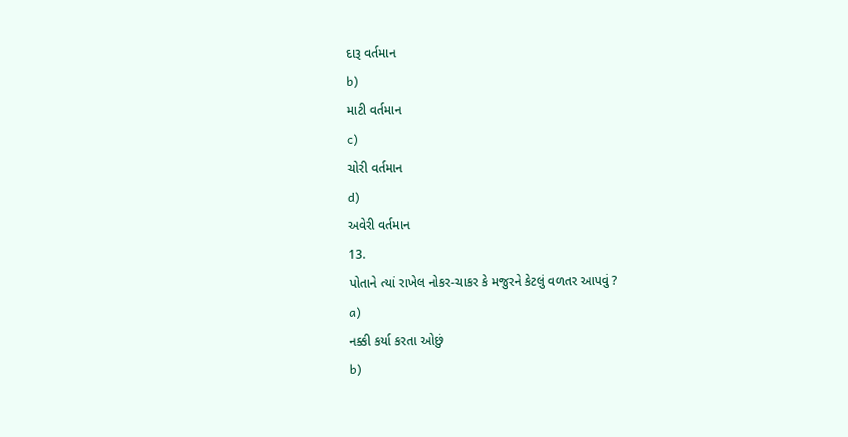દારૂ વર્તમાન
b)
માટી વર્તમાન
c)
ચોરી વર્તમાન
d)
અવેરી વર્તમાન
13.
પોતાને ત્યાં રાખેલ નોકર-ચાકર કે મજુરને કેટલું વળતર આપવું ?
a)
નક્કી કર્યા કરતા ઓછું
b)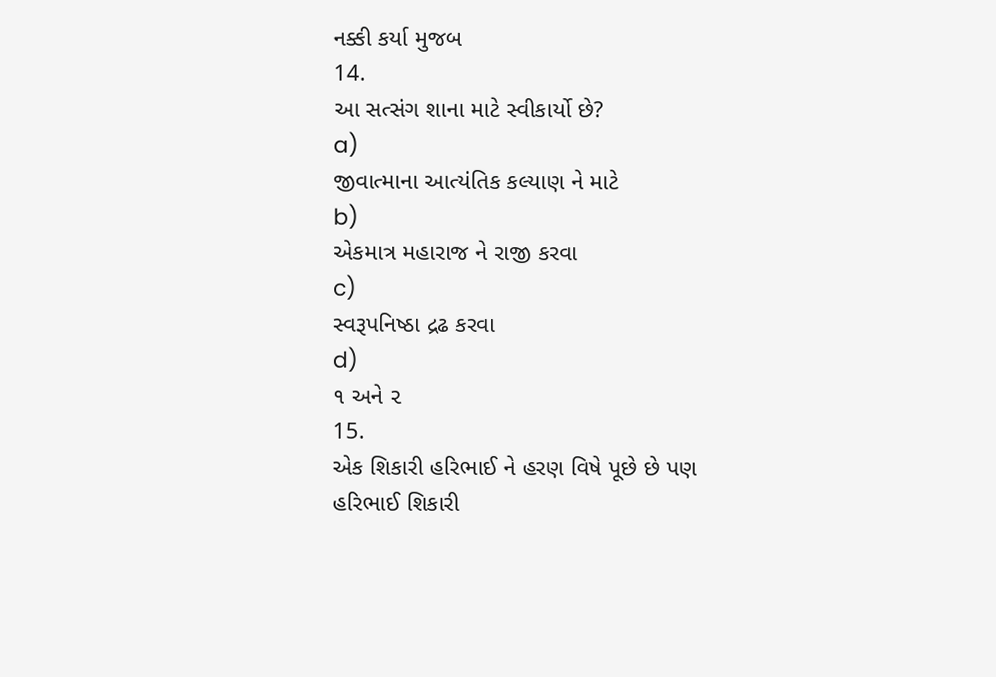નક્કી કર્યા મુજબ
14.
આ સત્સંગ શાના માટે સ્વીકાર્યો છે?
a)
જીવાત્માના આત્યંતિક કલ્યાણ ને માટે
b)
એકમાત્ર મહારાજ ને રાજી કરવા
c)
સ્વરૂપનિષ્ઠા દ્રઢ કરવા
d)
૧ અને ૨
15.
એક શિકારી હરિભાઈ ને હરણ વિષે પૂછે છે પણ હરિભાઈ શિકારી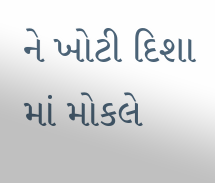ને ખોટી દિશા માં મોકલે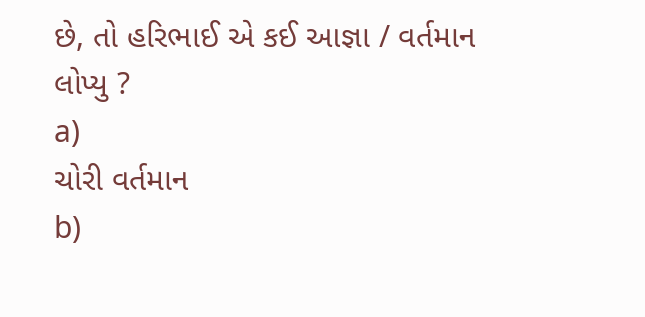છે, તો હરિભાઈ એ કઈ આજ્ઞા / વર્તમાન લોપ્યુ ?
a)
ચોરી વર્તમાન
b)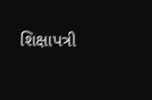શિક્ષાપત્રી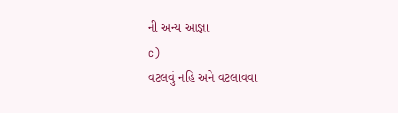ની અન્ય આજ્ઞા
c)
વટલવું નહિ અને વટલાવવા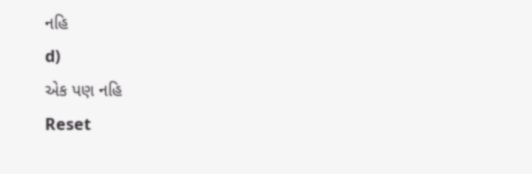નહિ
d)
એક પણ નહિ
Reset